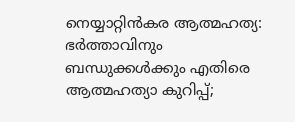നെയ്യാറ്റിന്‍കര ആത്മഹത്യ: ഭര്‍ത്താവിനും ബന്ധുക്കള്‍ക്കും എതിരെ ആത്മഹത്യാ കുറിപ്പ്;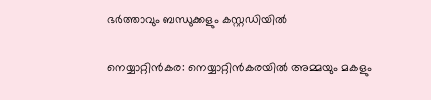ഭര്‍ത്താവും ബന്ധുക്കളും കസ്റ്റഡിയില്‍

നെയ്യാറ്റിന്‍കര: നെയ്യാറ്റിന്‍കരയില്‍ അമ്മയും മകളും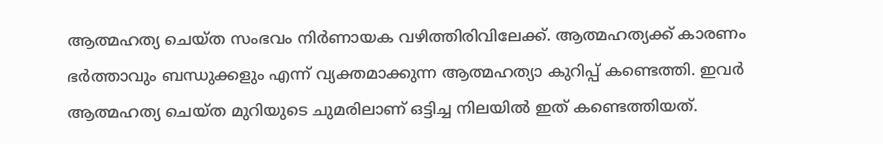ആത്മഹത്യ ചെയ്ത സംഭവം നിര്‍ണായക വഴിത്തിരിവിലേക്ക്. ആത്മഹത്യക്ക് കാരണം ഭര്‍ത്താവും ബന്ധുക്കളും എന്ന് വ്യക്തമാക്കുന്ന ആത്മഹത്യാ കുറിപ്പ് കണ്ടെത്തി. ഇവര്‍ ആത്മഹത്യ ചെയ്ത മുറിയുടെ ചുമരിലാണ് ഒട്ടിച്ച നിലയില്‍ ഇത് കണ്ടെത്തിയത്.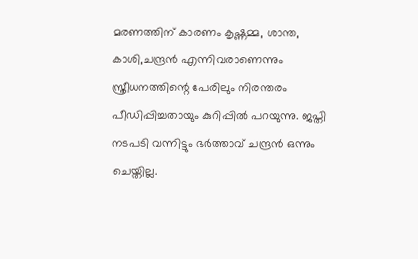മരണത്തിന് കാരണം കൃഷ്ണമ്മ, ശാന്ത, കാശി,ചന്ദ്രന്‍ എന്നിവരാണെന്നും സ്ത്രീധനത്തിന്റെ പേരിലും നിരന്തരം പീഡിപ്പിച്ചതായും കുറിപ്പില്‍ പറയുന്നു. ജപ്തി നടപടി വന്നിട്ടും ഭര്‍ത്താവ് ചന്ദ്രന്‍ ഒന്നും ചെയ്തില്ല.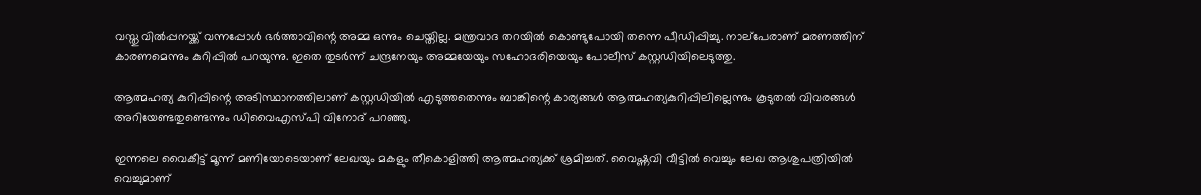വസ്തു വില്‍പ്പനയ്ക്ക് വന്നപ്പോള്‍ ഭര്‍ത്താവിന്റെ അമ്മ ഒന്നും ചെയ്തില്ല. മന്ത്രവാദ തറയില്‍ കൊണ്ടുപോയി തന്നെ പീഡിപ്പിച്ചു. നാല്‌പേരാണ് മരണത്തിന് കാരണമെന്നും കുറിപ്പില്‍ പറയുന്നു. ഇതെ തുടര്‍ന്ന് ചന്ദ്രനേയും അമ്മയേയും സഹോദരിയെയും പോലീസ് കസ്റ്റഡിയിലെടുത്തു.

ആത്മഹത്യ കുറിപ്പിന്റെ അടിസ്ഥാനത്തിലാണ് കസ്റ്റഡിയില്‍ എടുത്തതെന്നും ബാങ്കിന്റെ കാര്യങ്ങള്‍ ആത്മഹത്യകുറിപ്പിലില്ലെന്നും കൂടുതല്‍ വിവരങ്ങള്‍ അറിയേണ്ടതുണ്ടെന്നും ഡിവൈഎസ്പി വിനോദ് പറഞ്ഞു.

ഇന്നലെ വൈകീട്ട് മൂന്ന് മണിയോടെയാണ് ലേഖയും മകളും തീകൊളിത്തി ആത്മഹത്യക്ക് ശ്രമിച്ചത്. വൈഷ്ണവി വീട്ടില്‍ വെച്ചും ലേഖ ആശുപത്രിയില്‍ വെച്ചുമാണ്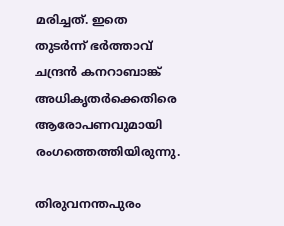മരിച്ചത്. ഇതെ തുടര്‍ന്ന് ഭര്‍ത്താവ് ചന്ദ്രന്‍ കനറാബാങ്ക് അധികൃതര്‍ക്കെതിരെ ആരോപണവുമായി രംഗത്തെത്തിയിരുന്നു.

തിരുവനന്തപുരം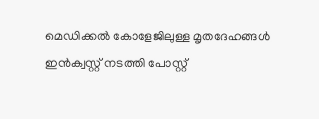മെഡിക്കല്‍ കോളേജിലുള്ള മൃതദേഹങ്ങള്‍ ഇന്‍ക്വസ്റ്റ് നടത്തി പോസ്റ്റ്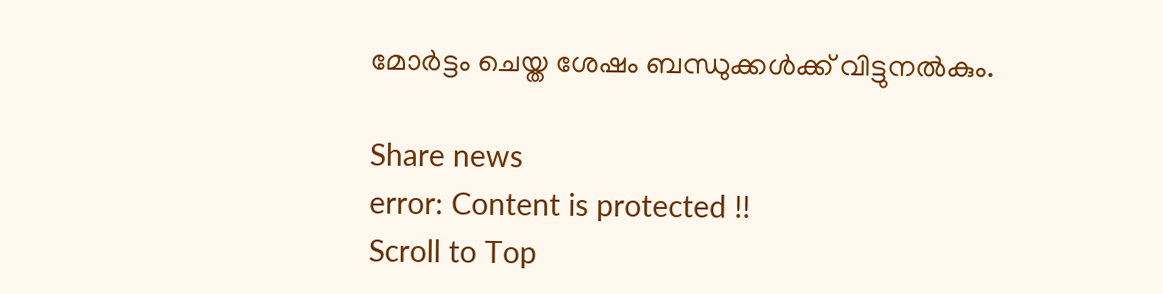മോര്‍ട്ടം ചെയ്ത ശേഷം ബന്ധുക്കള്‍ക്ക് വിട്ടുനല്‍കും.

Share news
error: Content is protected !!
Scroll to Top